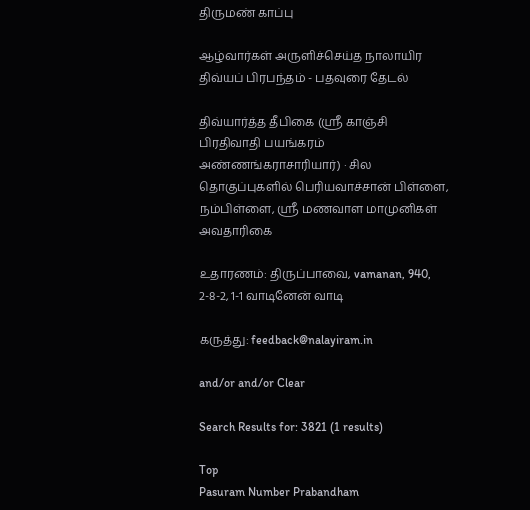திருமண் காப்பு

ஆழ்வார்கள் அருளிச்செய்த நாலாயிர திவ்யப் பிரபந்தம் - பதவுரை தேடல்

திவ்யார்த்த தீபிகை (ஸ்ரீ காஞ்சி பிரதிவாதி பயங்கரம் அண்ணங்கராசாரியார்) · சில தொகுப்புகளில் பெரியவாச்சான் பிள்ளை, நம்பிள்ளை, ஸ்ரீ மணவாள மாமுனிகள் அவதாரிகை

உதாரணம்: திருப்பாவை, vamanan, 940, 2-8-2, 1-1 வாடினேன் வாடி

கருத்து: feedback@nalayiram.in

and/or and/or Clear

Search Results for: 3821 (1 results)

Top
Pasuram Number Prabandham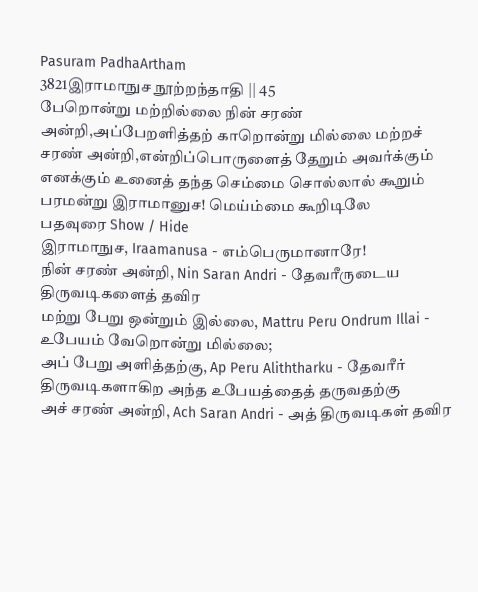Pasuram PadhaArtham
3821இராமாநுச நூற்றந்தாதி || 45
பேறொன்று மற்றில்லை நின் சரண் அன்றி,அப்பேறளித்தற் காறொன்று மில்லை மற்றச் சரண் அன்றி,என்றிப்பொருளைத் தேறும் அவர்க்கும் எனக்கும் உனைத் தந்த செம்மை சொல்லால் கூறும் பரமன்று இராமானுச! மெய்ம்மை கூறிடிலே
பதவுரை Show / Hide
இராமாநுச, Iraamanusa - எம்பெருமானாரே!
நின் சரண் அன்றி, Nin Saran Andri - தேவரீருடைய திருவடிகளைத் தவிர
மற்று பேறு ஒன்றும் இல்லை, Mattru Peru Ondrum Illai - உபேயம் வேறொன்று மில்லை;
அப் பேறு அளித்தற்கு, Ap Peru Aliththarku - தேவரீர்  திருவடிகளாகிற அந்த உபேயத்தைத் தருவதற்கு
அச் சரண் அன்றி, Ach Saran Andri - அத் திருவடிகள் தவிர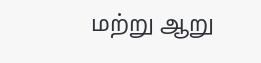மற்று ஆறு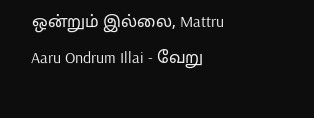ஒன்றும் இல்லை, Mattru Aaru Ondrum Illai - வேறு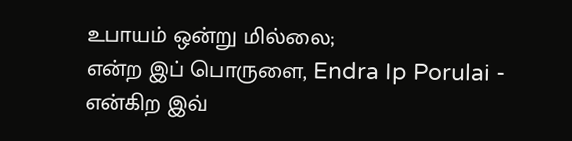உபாயம் ஒன்று மில்லை;
என்ற இப் பொருளை, Endra Ip Porulai - என்கிற இவ்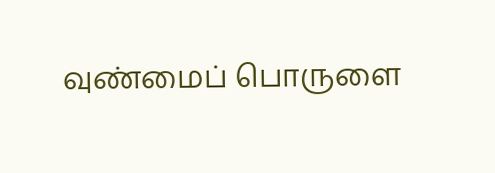வுண்மைப் பொருளை